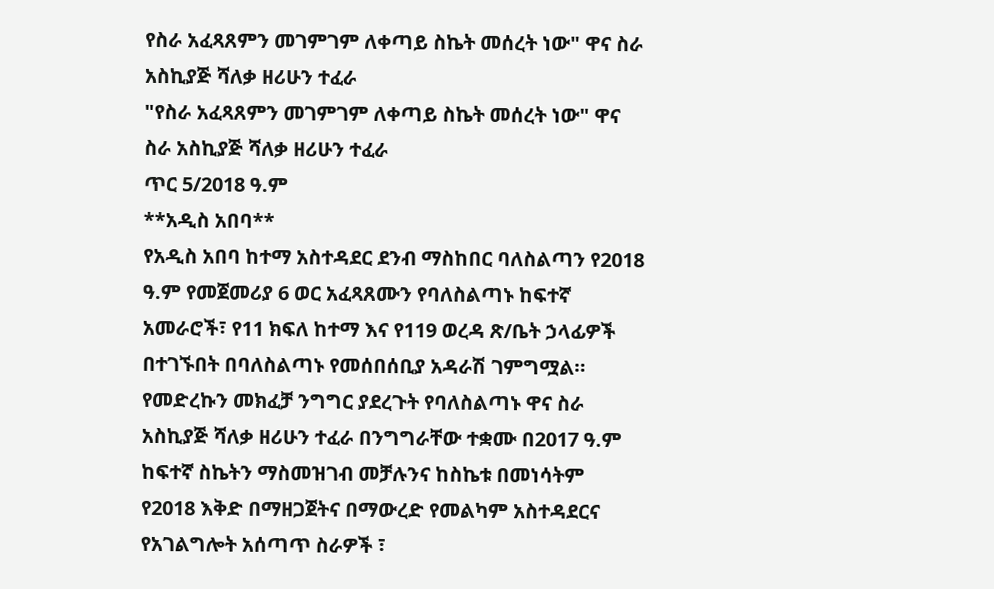የስራ አፈጻጸምን መገምገም ለቀጣይ ስኬት መሰረት ነው" ዋና ስራ አስኪያጅ ሻለቃ ዘሪሁን ተፈራ
"የስራ አፈጻጸምን መገምገም ለቀጣይ ስኬት መሰረት ነው" ዋና ስራ አስኪያጅ ሻለቃ ዘሪሁን ተፈራ
ጥር 5/2018 ዓ.ም
**አዲስ አበባ**
የአዲስ አበባ ከተማ አስተዳደር ደንብ ማስከበር ባለስልጣን የ2018 ዓ.ም የመጀመሪያ 6 ወር አፈጻጸሙን የባለስልጣኑ ከፍተኛ አመራሮች፣ የ11 ክፍለ ከተማ እና የ119 ወረዳ ጽ/ቤት ኃላፊዎች በተገኙበት በባለስልጣኑ የመሰበሰቢያ አዳራሽ ገምግሟል።
የመድረኩን መክፈቻ ንግግር ያደረጉት የባለስልጣኑ ዋና ስራ አስኪያጅ ሻለቃ ዘሪሁን ተፈራ በንግግራቸው ተቋሙ በ2017 ዓ.ም ከፍተኛ ስኬትን ማስመዝገብ መቻሉንና ከስኬቱ በመነሳትም የ2018 እቅድ በማዘጋጀትና በማውረድ የመልካም አስተዳደርና የአገልግሎት አሰጣጥ ስራዎች ፣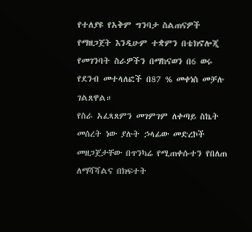የተለያዩ የአቅም ግንባታ ስልጠናዎች የማዘጋጀት እንዲሁም ተቋምን በቴክኖሎጂ የመገንባት ስራዎችን በማከናወን በ6 ወሩ የደንብ መተላለፎች በ87 % መቀነስ መቻሉ ገልጸዋል።
የስራ አፈጻጸምን መገምገም ለቀጣይ ስኬት መሰረት ነው ያሉት ኃላፊው መድረኮች መዘጋጀታቸው በጥንካሬ የሚጠቀሱተን የበለጠ ለማሻሻልና በክፍተት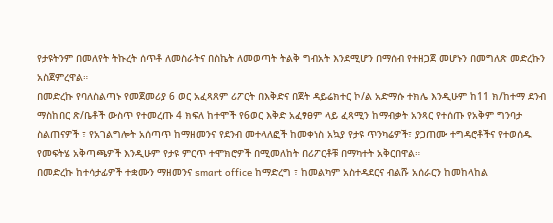የታዩትንም በመለየት ትኩረት ሰጥቶ ለመስራትና በስኬት ለመወጣት ትልቅ ግብአት እንደሚሆን በማሰብ የተዘጋጀ መሆኑን በመግለጽ መድረኩን አስጀምረዋል።
በመድረኩ የባለስልጣኑ የመጀመሪያ 6 ወር አፈጻጸም ሪፖርት በእቅድና በጀት ዳይሬክተር ኮ/ል አድማሱ ተክሌ እንዲሁም ከ11 ክ/ከተማ ደንብ ማስከበር ጽ/ቤቶች ውስጥ የተመረጡ 4 ክፍለ ከተሞች የ6ወር እቅድ አፈፃፀም ላይ ፈጻሚን ከማብቃት አንጻር የተሰጡ የአቅም ግንባታ ስልጠናዎች ፣ የአገልግሎት አሰጣጥ ከማዘመንና የደንብ መተላለፎች ከመቀነስ አኳያ የታዩ ጥንካሬዎች፣ ያጋጠሙ ተግዳሮቶችና የተወሰዱ የመፍትሄ አቅጣጫዎች እንዲሁም የታዩ ምርጥ ተሞክሮዎች በሚመለከት በሪፖርቶቹ በማካተት አቅርበዋል።
በመድረኩ ከተሳታፊዎች ተቋሙን ማዘመንና smart office ከማድረግ ፣ ከመልካም አስተዳደርና ብልሹ አሰራርን ከመከላከል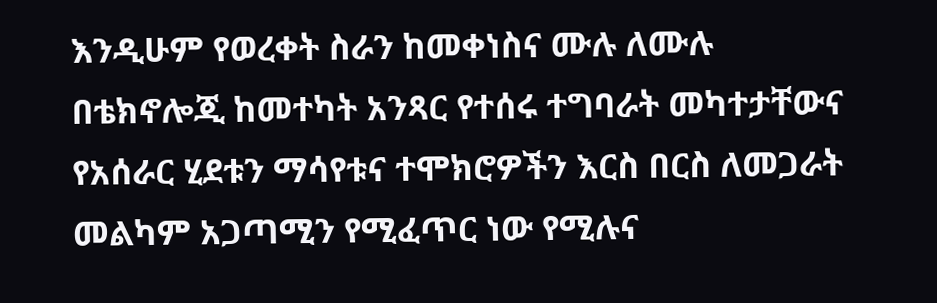እንዲሁም የወረቀት ስራን ከመቀነስና ሙሉ ለሙሉ በቴክኖሎጂ ከመተካት አንጻር የተሰሩ ተግባራት መካተታቸውና የአሰራር ሂደቱን ማሳየቱና ተሞክሮዎችን እርስ በርስ ለመጋራት መልካም አጋጣሚን የሚፈጥር ነው የሚሉና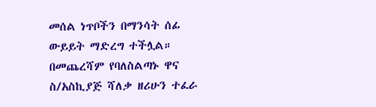መሰል ነጥቦችን በማንሳት ሰፊ ውይይት ማድረግ ተችሏል።
በመጨረሻም የባለስልጣኑ ዋና ስ/አስኪያጅ ሻለቃ ዘሪሁን ተፈራ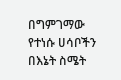በግምገማው የተነሱ ሀሳቦችን በእኔት ስሜት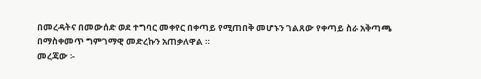በመረዳትና በመውሰድ ወደ ተግባር መቀየር በቀጣይ የሚጠበቅ መሆኑን ገልጸው የቀጣይ ስራ አቅጣጫ በማስቀመጥ ግምገማዊ መድረኩን አጠቃለዋል ።
መረጃው ፡-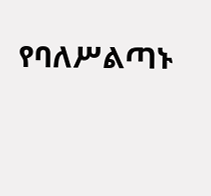የባለሥልጣኑ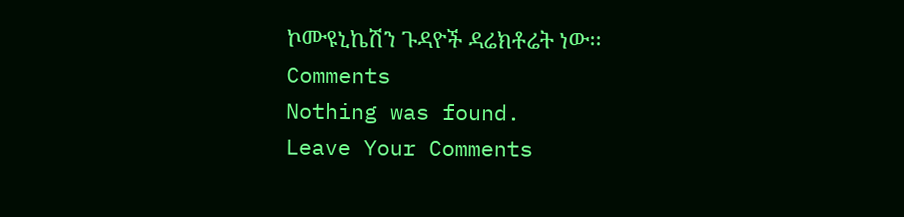ኮሙዩኒኬሽን ጉዳዮች ዳሬክቶሬት ነው፡፡
Comments
Nothing was found.
Leave Your Comments